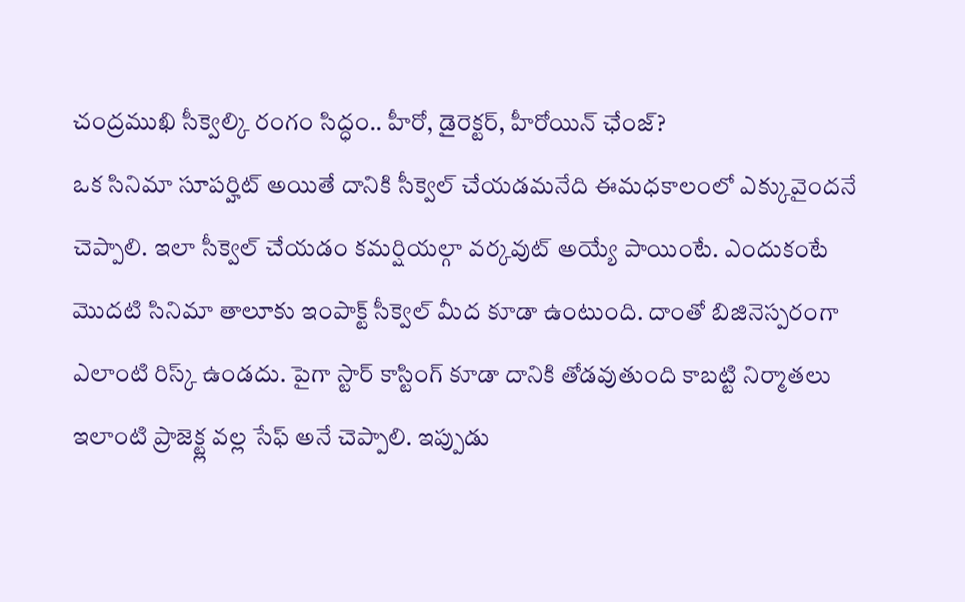చంద్రముఖి సీక్వెల్కి రంగం సిద్ధం.. హీరో, డైరెక్టర్, హీరోయిన్ ఛేంజ్?
ఒక సినిమా సూపర్హిట్ అయితే దానికి సీక్వెల్ చేయడమనేది ఈమధకాలంలో ఎక్కువైందనే చెప్పాలి. ఇలా సీక్వెల్ చేయడం కమర్షియల్గా వర్కవుట్ అయ్యే పాయింటే. ఎందుకంటే మొదటి సినిమా తాలూకు ఇంపాక్ట్ సీక్వెల్ మీద కూడా ఉంటుంది. దాంతో బిజినెస్పరంగా ఎలాంటి రిస్క్ ఉండదు. పైగా స్టార్ కాస్టింగ్ కూడా దానికి తోడవుతుంది కాబట్టి నిర్మాతలు ఇలాంటి ప్రాజెక్ట్ల వల్ల సేఫ్ అనే చెప్పాలి. ఇప్పుడు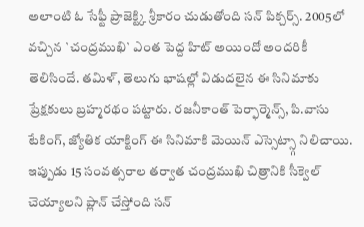అలాంటి ఓ సేఫ్టీ ప్రాజెక్ట్కి శ్రీకారం చుడుతోంది సన్ పిక్చర్స్. 2005లో వచ్చిన `చంద్రముఖి` ఎంత పెద్ద హిట్ అయిందో అందరికీ తెలిసిందే. తమిళ్, తెలుగు భాషల్లో విడుదలైన ఈ సినిమాకు ప్రేక్షకులు బ్రహ్మరథం పట్టారు. రజనీకాంత్ పెర్ఫార్మెన్స్, పి.వాసు టేకింగ్, జ్యోతిక యాక్టింగ్ ఈ సినిమాకి మెయిన్ ఎస్సెట్స్గా నిలిచాయి. ఇప్పుడు 15 సంవత్సరాల తర్వాత చంద్రముఖి చిత్రానికి సీక్వెల్ చెయ్యాలని ప్లాన్ చేస్తోంది సన్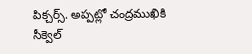పిక్చర్స్. అప్పట్లో చంద్రముఖికి సీక్వెల్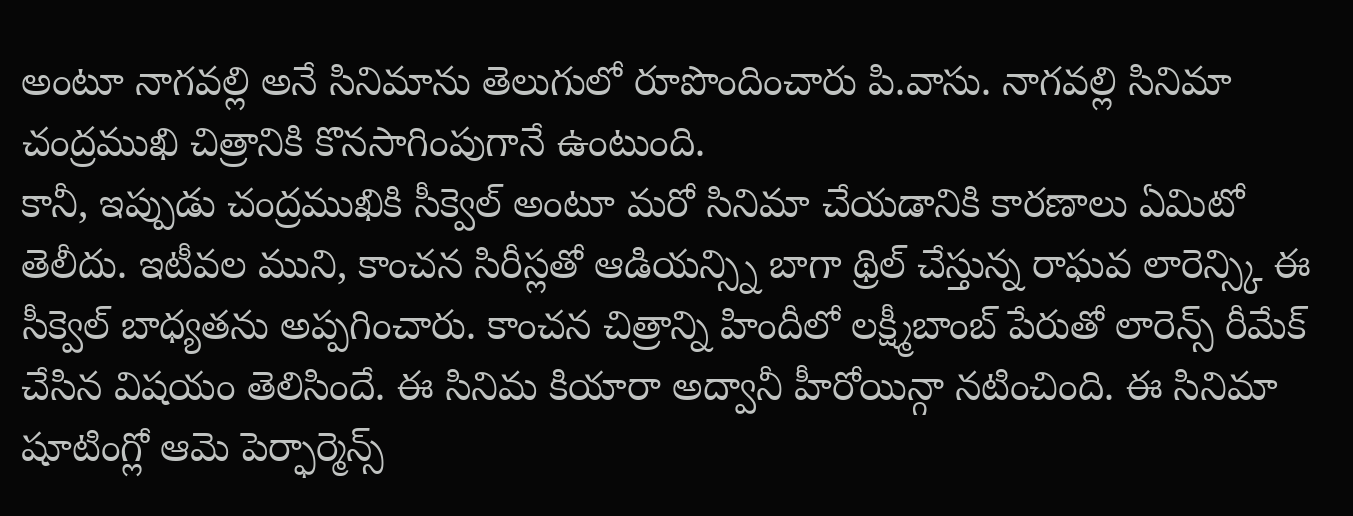అంటూ నాగవల్లి అనే సినిమాను తెలుగులో రూపొందించారు పి.వాసు. నాగవల్లి సినిమా చంద్రముఖి చిత్రానికి కొనసాగింపుగానే ఉంటుంది.
కానీ, ఇప్పుడు చంద్రముఖికి సీక్వెల్ అంటూ మరో సినిమా చేయడానికి కారణాలు ఏమిటో తెలీదు. ఇటీవల ముని, కాంచన సిరీస్లతో ఆడియన్స్ని బాగా థ్రిల్ చేస్తున్న రాఘవ లారెన్స్కి ఈ సీక్వెల్ బాధ్యతను అప్పగించారు. కాంచన చిత్రాన్ని హిందీలో లక్ష్మీబాంబ్ పేరుతో లారెన్స్ రీమేక్ చేసిన విషయం తెలిసిందే. ఈ సినిమ కియారా అద్వానీ హీరోయిన్గా నటించింది. ఈ సినిమా షూటింగ్లో ఆమె పెర్ఫార్మెన్స్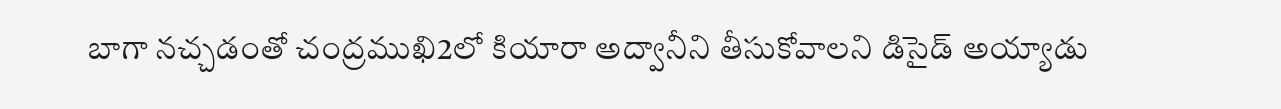బాగా నచ్చడంతో చంద్రముఖి2లో కియారా అద్వానీని తీసుకోవాలని డిసైడ్ అయ్యాడు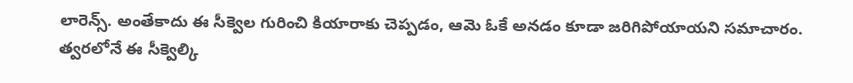లారెన్స్. అంతేకాదు ఈ సీక్వెల గురించి కియారాకు చెప్పడం, ఆమె ఓకే అనడం కూడా జరిగిపోయాయని సమాచారం. త్వరలోనే ఈ సీక్వెల్కి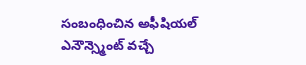సంబంధించిన అఫీషియల్ ఎనౌన్స్మెంట్ వచ్చే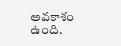అవకాశం ఉంది.